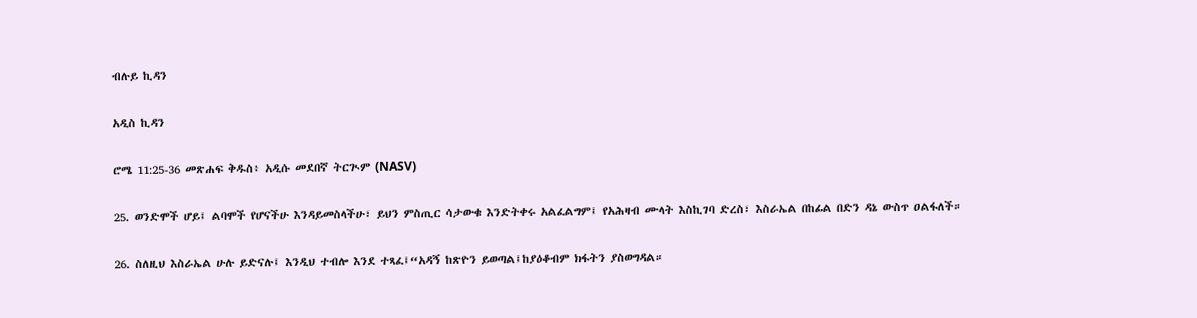ብሉይ ኪዳን

አዲስ ኪዳን

ሮሜ 11:25-36 መጽሐፍ ቅዱስ፥ አዲሱ መደበኛ ትርጒም (NASV)

25. ወንድሞች ሆይ፤ ልባሞች የሆናችሁ እንዳይመስላችሁ፣ ይህን ምስጢር ሳታውቁ እንድትቀሩ አልፈልግም፤ የአሕዛብ ሙላት እስኪገባ ድረስ፣ እስራኤል በከፊል በድን ዳኔ ውስጥ ዐልፋለች።

26. ስለዚህ እስራኤል ሁሉ ይድናሉ፤ እንዲህ ተብሎ እንደ ተጻፈ፤“አዳኝ ከጽዮን ይወጣል፤ከያዕቆብም ክፋትን ያስወግዳል።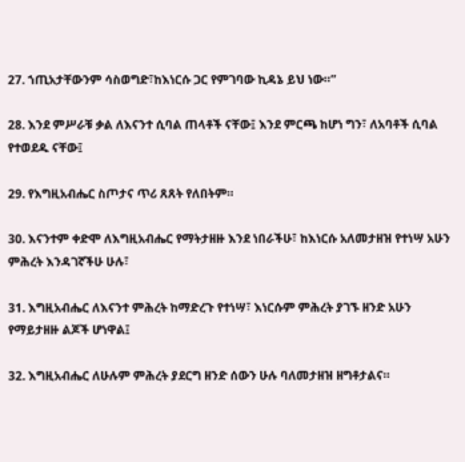27. ኀጢአታቸውንም ሳስወግድ፣ከእነርሱ ጋር የምገባው ኪዳኔ ይህ ነው።”

28. እንደ ምሥራቹ ቃል ለእናንተ ሲባል ጠላቶች ናቸው፤ እንደ ምርጫ ከሆነ ግን፣ ለአባቶች ሲባል የተወደዱ ናቸው፤

29. የእግዚአብሔር ስጦታና ጥሪ ጸጸት የለበትም።

30. እናንተም ቀድሞ ለእግዚአብሔር የማትታዘዙ እንደ ነበራችሁ፣ ከእነርሱ አለመታዘዝ የተነሣ አሁን ምሕረት እንዳገኛችሁ ሁሉ፣

31. እግዚአብሔር ለእናንተ ምሕረት ከማድረጉ የተነሣ፣ እነርሱም ምሕረት ያገኙ ዘንድ አሁን የማይታዘዙ ልጆች ሆነዋል፤

32. እግዚአብሔር ለሁሉም ምሕረት ያደርግ ዘንድ ሰውን ሁሉ ባለመታዘዝ ዘግቶታልና።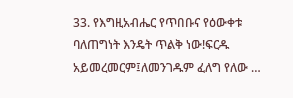33. የእግዚአብሔር የጥበቡና የዕውቀቱ ባለጠግነት እንዴት ጥልቅ ነው!ፍርዱ አይመረመርም፤ለመንገዱም ፈለግ የለው …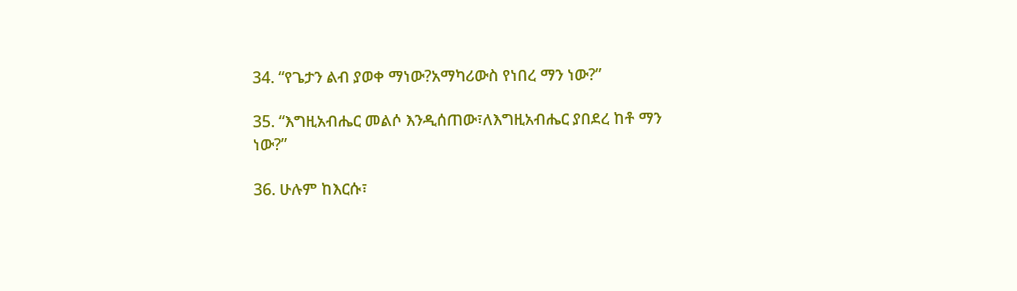34. “የጌታን ልብ ያወቀ ማነው?አማካሪውስ የነበረ ማን ነው?”

35. “እግዚአብሔር መልሶ እንዲሰጠው፣ለእግዚአብሔር ያበደረ ከቶ ማን ነው?”

36. ሁሉም ከእርሱ፣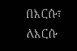በእርሱ፣ ለእርሱ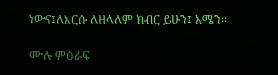ነውና፤ለእርሱ ለዘላለም ክብር ይሁን፤ አሜን።

ሙሉ ምዕራፍ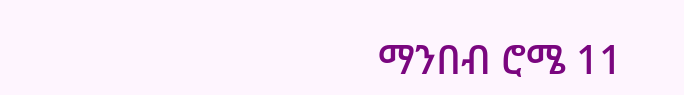ማንበብ ሮሜ 11